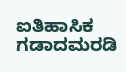ಐತಿಹಾಸಿಕ ಗಡಾದಮರಡಿ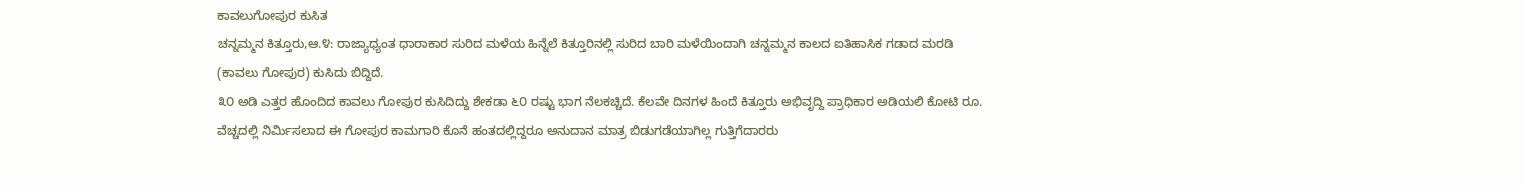ಕಾವಲುಗೋಪುರ ಕುಸಿತ
ಚನ್ನಮ್ಮನ ಕಿತ್ತೂರು,ಆ.೪: ರಾಜ್ಯಾಧ್ಯಂತ ಧಾರಾಕಾರ ಸುರಿದ ಮಳೆಯ ಹಿನ್ನೆಲೆ ಕಿತ್ತೂರಿನಲ್ಲಿ ಸುರಿದ ಬಾರಿ ಮಳೆಯಿಂದಾಗಿ ಚನ್ನಮ್ಮನ ಕಾಲದ ಐತಿಹಾಸಿಕ ಗಡಾದ ಮರಡಿ (ಕಾವಲು ಗೋಪುರ) ಕುಸಿದು ಬಿದ್ದಿದೆ.
೩೦ ಅಡಿ ಎತ್ತರ ಹೊಂದಿದ ಕಾವಲು ಗೋಪುರ ಕುಸಿದಿದ್ದು ಶೇಕಡಾ ೬೦ ರಷ್ಟು ಭಾಗ ನೆಲಕಚ್ಚಿದೆ. ಕೆಲವೇ ದಿನಗಳ ಹಿಂದೆ ಕಿತ್ತೂರು ಅಭಿವೃದ್ದಿ ಪ್ರಾಧಿಕಾರ ಅಡಿಯಲಿ ಕೋಟಿ ರೂ. ವೆಚ್ಚದಲ್ಲಿ ನಿರ್ಮಿಸಲಾದ ಈ ಗೋಪುರ ಕಾಮಗಾರಿ ಕೊನೆ ಹಂತದಲ್ಲಿದ್ದರೂ ಅನುದಾನ ಮಾತ್ರ ಬಿಡುಗಡೆಯಾಗಿಲ್ಲ ಗುತ್ತಿಗೆದಾರರು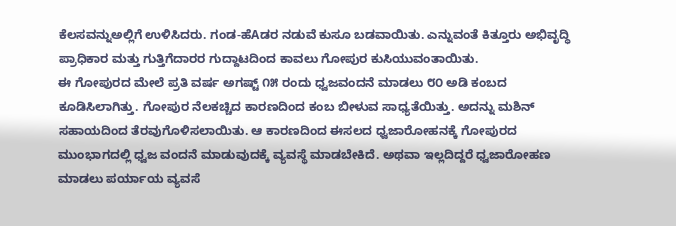ಕೆಲಸವನ್ನುಅಲ್ಲಿಗೆ ಉಳಿಸಿದರು. ಗಂಡ-ಹೆAಡರ ನಡುವೆ ಕುಸೂ ಬಡವಾಯಿತು. ಎನ್ನುವಂತೆ ಕಿತ್ತೂರು ಅಭಿವೃದ್ಧಿ ಪ್ರಾಧಿಕಾರ ಮತ್ತು ಗುತ್ತಿಗೆದಾರರ ಗುದ್ದಾಟದಿಂದ ಕಾವಲು ಗೋಪುರ ಕುಸಿಯುವಂತಾಯಿತು.
ಈ ಗೋಪುರದ ಮೇಲೆ ಪ್ರತಿ ವರ್ಷ ಅಗಷ್ಟ್ ೧೫ ರಂದು ಧ್ವಜವಂದನೆ ಮಾಡಲು ೮೦ ಅಡಿ ಕಂಬದ ಕೂಡಿಸಿಲಾಗಿತ್ತು. ಗೋಪುರ ನೆಲಕಚ್ಚಿದ ಕಾರಣದಿಂದ ಕಂಬ ಬೀಳುವ ಸಾಧ್ಯತೆಯಿತ್ತು. ಅದನ್ನು ಮಶಿನ್ ಸಹಾಯದಿಂದ ತೆರವುಗೊಳಿಸಲಾಯಿತು. ಆ ಕಾರಣದಿಂದ ಈಸಲದ ಧ್ವಜಾರೋಹನಕ್ಕೆ ಗೋಪುರದ ಮುಂಭಾಗದಲ್ಲಿ ಧ್ವಜ ವಂದನೆ ಮಾಡುವುದಕ್ಕೆ ವ್ಯವಸ್ಥೆ ಮಾಡಬೇಕಿದೆ. ಅಥವಾ ಇಲ್ಲದಿದ್ದರೆ ಧ್ವಜಾರೋಹಣ ಮಾಡಲು ಪರ್ಯಾಯ ವ್ಯವಸೆ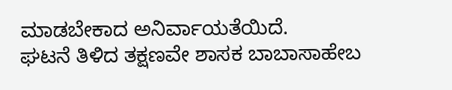ಮಾಡಬೇಕಾದ ಅನಿರ್ವಾಯತೆಯಿದೆ.
ಘಟನೆ ತಿಳಿದ ತಕ್ಷಣವೇ ಶಾಸಕ ಬಾಬಾಸಾಹೇಬ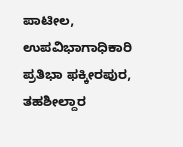ಪಾಟೀಲ, ಉಪವಿಭಾಗಾಧಿಕಾರಿ ಪ್ರತಿಭಾ ಫಕ್ಕೀರಪುರ, ತಹಶೀಲ್ದಾರ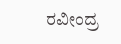ರವೀಂದ್ರ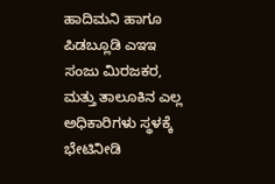ಹಾದಿಮನಿ ಹಾಗೂ ಪಿಡಬ್ಲೂಡಿ ಎಇಇ ಸಂಜು ಮಿರಜಕರ, ಮತ್ತು ತಾಲೂಕಿನ ಎಲ್ಲ ಅಧಿಕಾರಿಗಳು ಸ್ಥಳಕ್ಕೆ ಭೇಟಿನೀಡಿ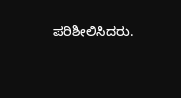ಪರಿಶೀಲಿಸಿದರು.